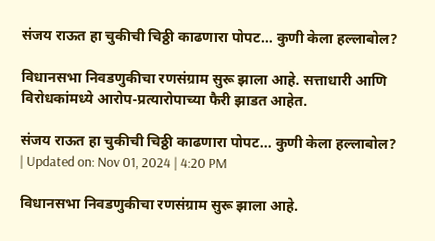संजय राऊत हा चुकीची चिठ्ठी काढणारा पोपट… कुणी केला हल्लाबोल?

विधानसभा निवडणुकीचा रणसंग्राम सुरू झाला आहे. सत्ताधारी आणि विरोधकांमध्ये आरोप-प्रत्यारोपाच्या फैरी झाडत आहेत.

संजय राऊत हा चुकीची चिठ्ठी काढणारा पोपट... कुणी केला हल्लाबोल?
| Updated on: Nov 01, 2024 | 4:20 PM

विधानसभा निवडणुकीचा रणसंग्राम सुरू झाला आहे.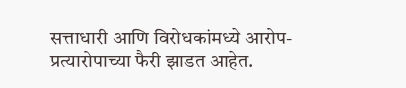सत्ताधारी आणि विरोधकांमध्ये आरोप-प्रत्यारोपाच्या फैरी झाडत आहेत.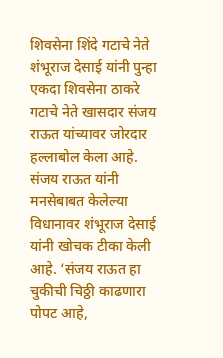शिवसेना शिंदे गटाचे नेते शंभूराज देसाई यांनी पुन्हा एकदा शिवसेना ठाकरे गटाचे नेते खासदार संजय राऊत यांच्यावर जोरदार हल्लाबोल केला आहे.  संजय राऊत यांनी मनसेबाबत केलेल्या विधानावर शंभूराज देसाई यांनी खोचक टीका केली आहे. ‘संजय राऊत हा चुकीची चिठ्ठी काढणारा पोपट आहे,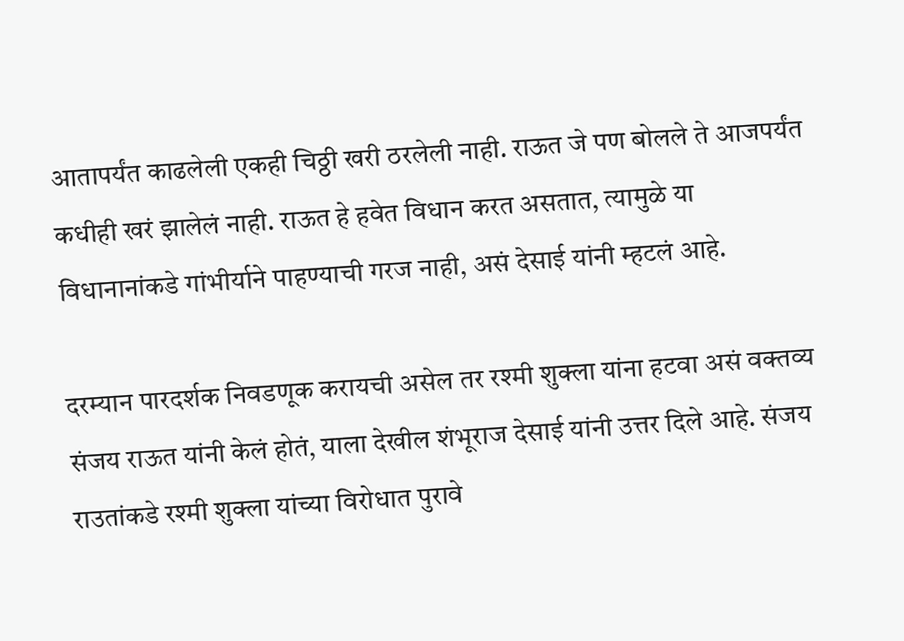आतापर्यंत काढलेली एकही चिठ्ठी खरी ठरलेली नाही. राऊत जे पण बोलले ते आजपर्यंत कधीही खरं झालेलं नाही. राऊत हे हवेत विधान करत असतात, त्यामुळे या विधानानांकडे गांभीर्याने पाहण्याची गरज नाही, असं देसाई यांनी म्हटलं आहे.

दरम्यान पारदर्शक निवडणूक करायची असेल तर रश्मी शुक्ला यांना हटवा असं वक्तव्य संजय राऊत यांनी केलं होतं, याला देखील शंभूराज देसाई यांनी उत्तर दिले आहे. संजय राउतांकडे रश्मी शुक्ला यांच्या विरोधात पुरावे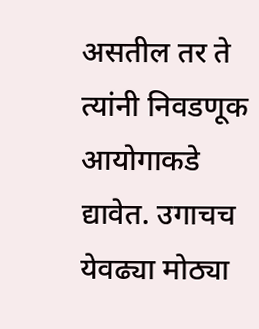असतील तर ते त्यांनी निवडणूक आयोगाकडे द्यावेत. उगाचच येवढ्या मोठ्या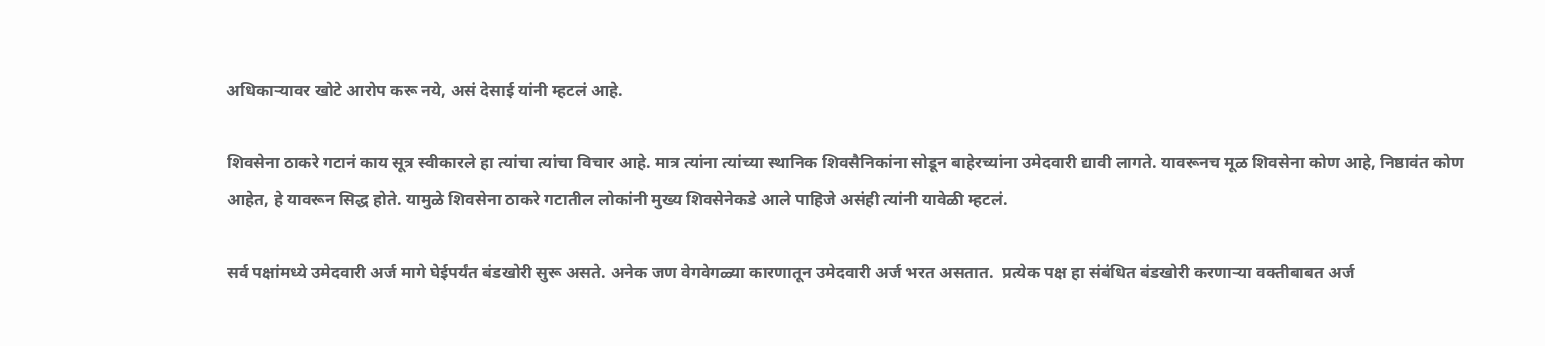अधिकाऱ्यावर खोटे आरोप करू नये, असं देसाई यांनी म्हटलं आहे.

शिवसेना ठाकरे गटानं काय सूत्र स्वीकारले हा त्यांचा त्यांचा विचार आहे. मात्र त्यांना त्यांच्या स्थानिक शिवसैनिकांना सोडून बाहेरच्यांना उमेदवारी द्यावी लागते. यावरूनच मूळ शिवसेना कोण आहे, निष्ठावंत कोण आहेत, हे यावरून सिद्ध होते. यामुळे शिवसेना ठाकरे गटातील लोकांनी मुख्य शिवसेनेकडे आले पाहिजे असंही त्यांनी यावेळी म्हटलं.

सर्व पक्षांमध्ये उमेदवारी अर्ज मागे घेईपर्यंत बंडखोरी सुरू असते. अनेक जण वेगवेगळ्या कारणातून उमेदवारी अर्ज भरत असतात.  प्रत्येक पक्ष हा संबंधित बंडखोरी करणाऱ्या वक्तीबाबत अर्ज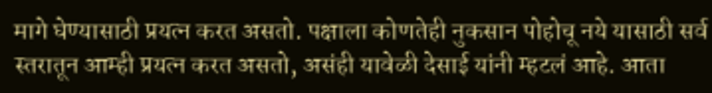मागे घेण्यासाठी प्रयत्न करत असतो. पक्षाला कोणतेही नुकसान पोहोचू नये यासाठी सर्व स्तरातून आम्ही प्रयत्न करत असतो, असंही यावेळी देसाई यांनी म्हटलं आहे. आता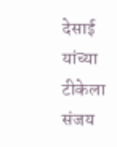देसाई यांच्या टीकेला संजय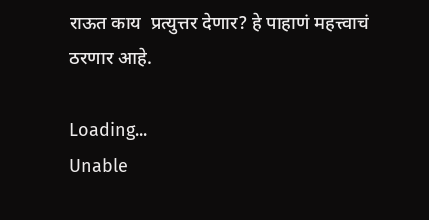राऊत काय  प्रत्युत्तर देणार? हे पाहाणं महत्त्वाचं ठरणार आहे.

Loading...
Unable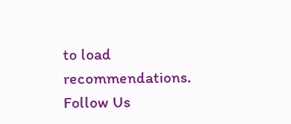to load recommendations.
Follow Us